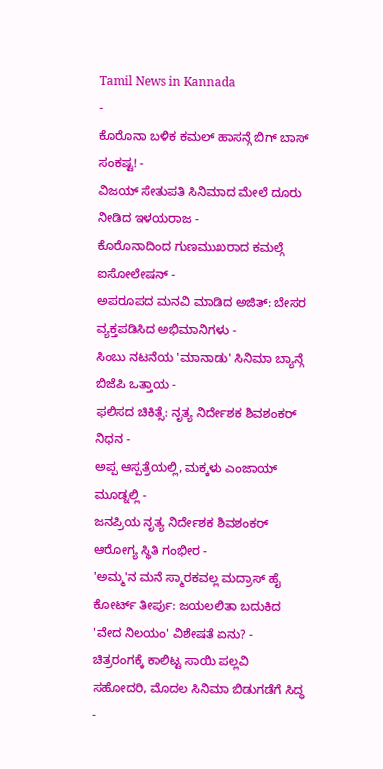Tamil News in Kannada
-
ಕೊರೊನಾ ಬಳಿಕ ಕಮಲ್ ಹಾಸನ್ಗೆ ಬಿಗ್ ಬಾಸ್ ಸಂಕಷ್ಟ! -
ವಿಜಯ್ ಸೇತುಪತಿ ಸಿನಿಮಾದ ಮೇಲೆ ದೂರು ನೀಡಿದ ಇಳಯರಾಜ -
ಕೊರೊನಾದಿಂದ ಗುಣಮುಖರಾದ ಕಮಲ್ಗೆ ಐಸೋಲೇಷನ್ -
ಅಪರೂಪದ ಮನವಿ ಮಾಡಿದ ಅಜಿತ್: ಬೇಸರ ವ್ಯಕ್ತಪಡಿಸಿದ ಅಭಿಮಾನಿಗಳು -
ಸಿಂಬು ನಟನೆಯ 'ಮಾನಾಡು' ಸಿನಿಮಾ ಬ್ಯಾನ್ಗೆ ಬಿಜೆಪಿ ಒತ್ತಾಯ -
ಫಲಿಸದ ಚಿಕಿತ್ಸೆ: ನೃತ್ಯ ನಿರ್ದೇಶಕ ಶಿವಶಂಕರ್ ನಿಧನ -
ಅಪ್ಪ ಆಸ್ಪತ್ರೆಯಲ್ಲಿ, ಮಕ್ಕಳು ಎಂಜಾಯ್ ಮೂಡ್ನಲ್ಲಿ -
ಜನಪ್ರಿಯ ನೃತ್ಯ ನಿರ್ದೇಶಕ ಶಿವಶಂಕರ್ ಆರೋಗ್ಯ ಸ್ಥಿತಿ ಗಂಭೀರ -
'ಅಮ್ಮ'ನ ಮನೆ ಸ್ಮಾರಕವಲ್ಲ ಮದ್ರಾಸ್ ಹೈ ಕೋರ್ಟ್ ತೀರ್ಪು: ಜಯಲಲಿತಾ ಬದುಕಿದ 'ವೇದ ನಿಲಯಂ' ವಿಶೇಷತೆ ಏನು? -
ಚಿತ್ರರಂಗಕ್ಕೆ ಕಾಲಿಟ್ಟ ಸಾಯಿ ಪಲ್ಲವಿ ಸಹೋದರಿ, ಮೊದಲ ಸಿನಿಮಾ ಬಿಡುಗಡೆಗೆ ಸಿದ್ಧ -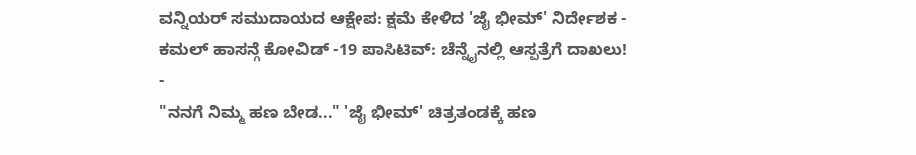ವನ್ನಿಯರ್ ಸಮುದಾಯದ ಆಕ್ಷೇಪ: ಕ್ಷಮೆ ಕೇಳಿದ 'ಜೈ ಭೀಮ್' ನಿರ್ದೇಶಕ -
ಕಮಲ್ ಹಾಸನ್ಗೆ ಕೋವಿಡ್ -19 ಪಾಸಿಟಿವ್: ಚೆನ್ನೈನಲ್ಲಿ ಆಸ್ಪತ್ರೆಗೆ ದಾಖಲು! -
"ನನಗೆ ನಿಮ್ಮ ಹಣ ಬೇಡ..." 'ಜೈ ಭೀಮ್' ಚಿತ್ರತಂಡಕ್ಕೆ ಹಣ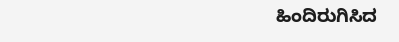ಹಿಂದಿರುಗಿಸಿದ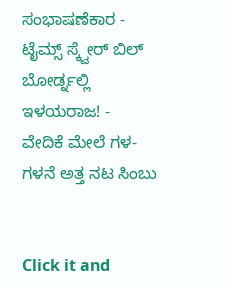ಸಂಭಾಷಣೆಕಾರ -
ಟೈಮ್ಸ್ ಸ್ಕ್ವೇರ್ ಬಿಲ್ ಬೋರ್ಡ್ನಲ್ಲಿ ಇಳಯರಾಜ! -
ವೇದಿಕೆ ಮೇಲೆ ಗಳ-ಗಳನೆ ಅತ್ತ ನಟ ಸಿಂಬು


Click it and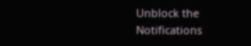Unblock the Notifications